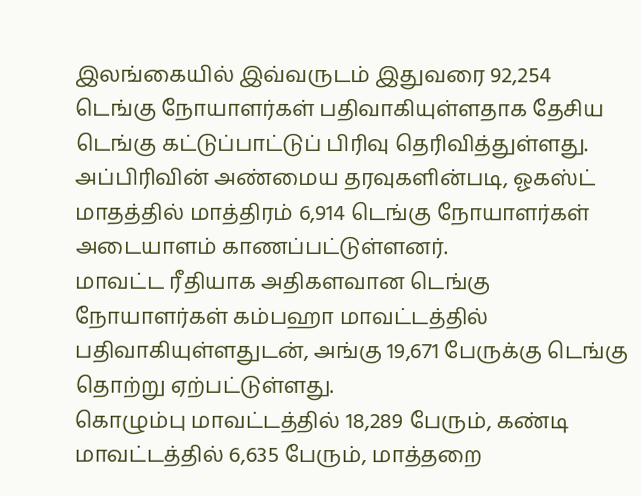இலங்கையில் இவ்வருடம் இதுவரை 92,254 டெங்கு நோயாளர்கள் பதிவாகியுள்ளதாக தேசிய டெங்கு கட்டுப்பாட்டுப் பிரிவு தெரிவித்துள்ளது.
அப்பிரிவின் அண்மைய தரவுகளின்படி, ஓகஸ்ட் மாதத்தில் மாத்திரம் 6,914 டெங்கு நோயாளர்கள் அடையாளம் காணப்பட்டுள்ளனர்.
மாவட்ட ரீதியாக அதிகளவான டெங்கு நோயாளர்கள் கம்பஹா மாவட்டத்தில் பதிவாகியுள்ளதுடன், அங்கு 19,671 பேருக்கு டெங்கு தொற்று ஏற்பட்டுள்ளது.
கொழும்பு மாவட்டத்தில் 18,289 பேரும், கண்டி மாவட்டத்தில் 6,635 பேரும், மாத்தறை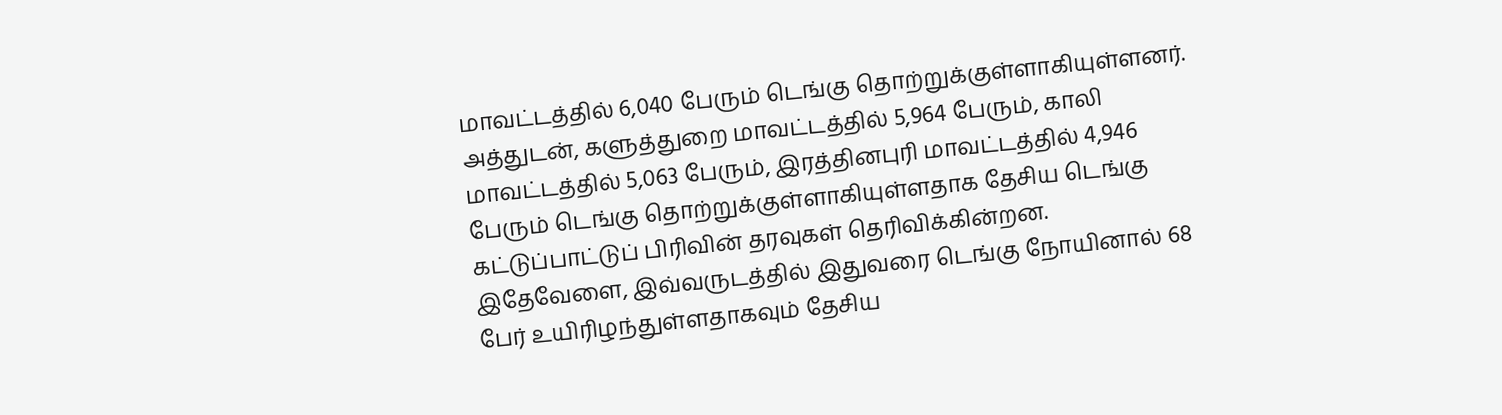மாவட்டத்தில் 6,040 பேரும் டெங்கு தொற்றுக்குள்ளாகியுள்ளனர்.
அத்துடன், களுத்துறை மாவட்டத்தில் 5,964 பேரும், காலி மாவட்டத்தில் 5,063 பேரும், இரத்தினபுரி மாவட்டத்தில் 4,946 பேரும் டெங்கு தொற்றுக்குள்ளாகியுள்ளதாக தேசிய டெங்கு கட்டுப்பாட்டுப் பிரிவின் தரவுகள் தெரிவிக்கின்றன.
இதேவேளை, இவ்வருடத்தில் இதுவரை டெங்கு நோயினால் 68 பேர் உயிரிழந்துள்ளதாகவும் தேசிய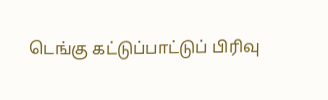டெங்கு கட்டுப்பாட்டுப் பிரிவு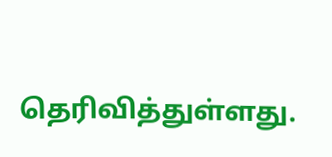தெரிவித்துள்ளது.